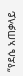“የደሴ አጠቃላይ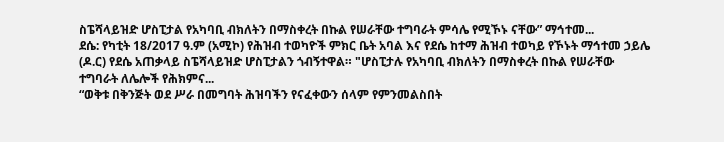ስፔሻላይዝድ ሆስፒታል የአካባቢ ብክለትን በማስቀረት በኩል የሠራቸው ተግባራት ምሳሌ የሚኾኑ ናቸው” ማኅተመ...
ደሴ: የካቲት 18/2017 ዓ.ም (አሚኮ) የሕዝብ ተወካዮች ምክር ቤት አባል እና የደሴ ከተማ ሕዝብ ተወካይ የኾኑት ማኅተመ ኃይሌ (ዶ.ር) የደሴ አጠቃላይ ስፔሻላይዝድ ሆስፒታልን ጎብኝተዋል። "ሆስፒታሉ የአካባቢ ብክለትን በማስቀረት በኩል የሠራቸው ተግባራት ለሌሎች የሕክምና...
“ወቅቱ በቅንጅት ወደ ሥራ በመግባት ሕዝባችን የናፈቀውን ሰላም የምንመልስበት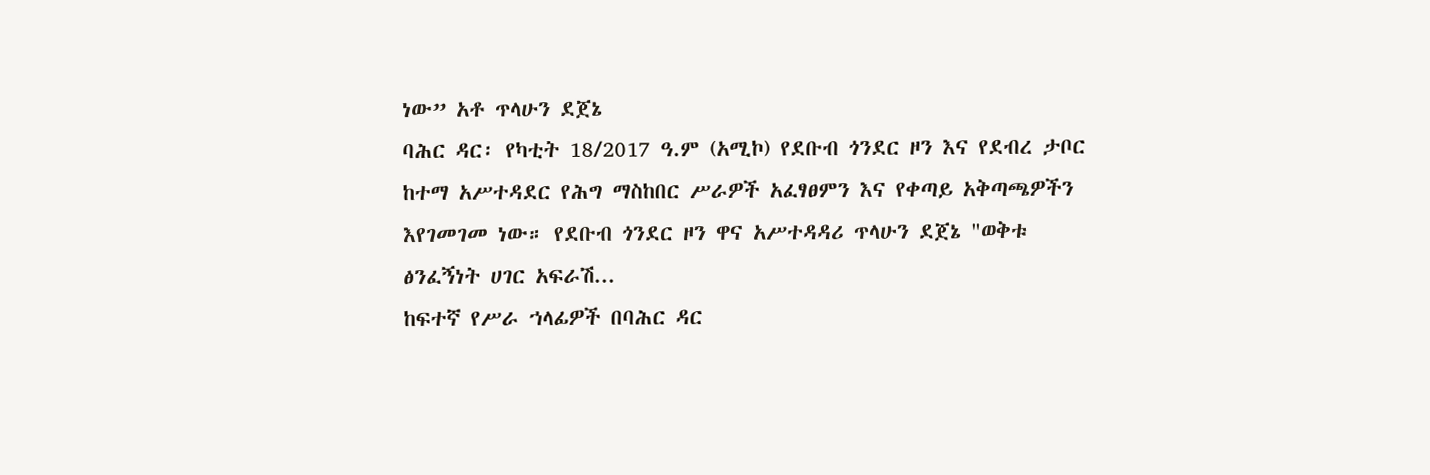ነው” አቶ ጥላሁን ደጀኔ
ባሕር ዳር፡ የካቲት 18/2017 ዓ.ም (አሚኮ) የደቡብ ጎንደር ዞን እና የደብረ ታቦር ከተማ አሥተዳደር የሕግ ማስከበር ሥራዎች አፈፃፀምን እና የቀጣይ አቅጣጫዎችን እየገመገመ ነው። የደቡብ ጎንደር ዞን ዋና አሥተዳዳሪ ጥላሁን ደጀኔ "ወቅቱ ፅንፈኝነት ሀገር አፍራሽ...
ከፍተኛ የሥራ ኀላፊዎች በባሕር ዳር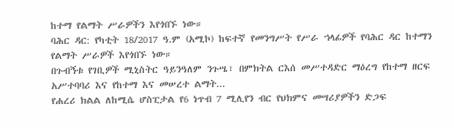ከተማ የልማት ሥራዎችን እየጎበኙ ነው።
ባሕር ዳር: የካቲት 18/2017 ዓ.ም (አሚኮ) ከፍተኛ የመንግሥት የሥራ ኀላፊዎች የባሕር ዳር ከተማን የልማት ሥራዎች እየጎበኙ ነው።
በጉብኝቱ የገቢዎች ሚኒስትር ዓይንዓለም ንጉሤ፣ በምክትል ርእሰ መሥተዳድር ማዕረግ የከተማ ዘርፍ አሥተባባሪ እና የከተማ እና መሠረተ ልማት...
የሐረሪ ክልል ለከሚሴ ሆስፒታል የ6 ነጥብ 7 ሚሊየን ብር የህክምና መሣሪያዎችን ድጋፍ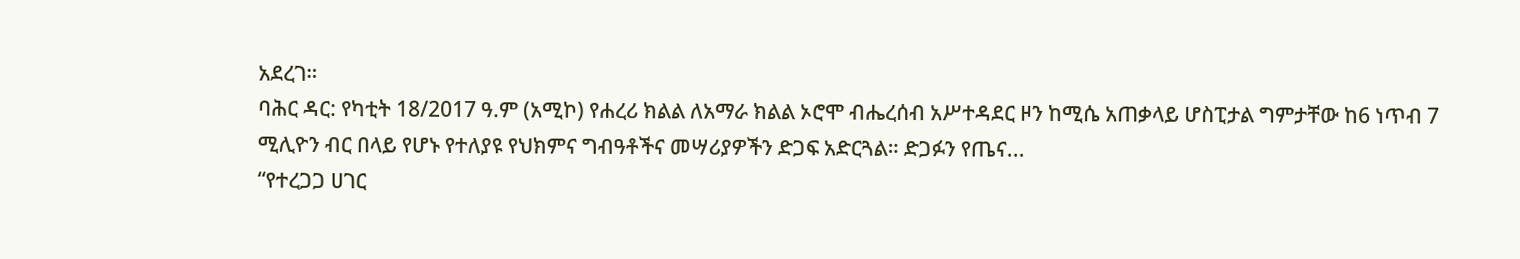አደረገ።
ባሕር ዳር: የካቲት 18/2017 ዓ.ም (አሚኮ) የሐረሪ ክልል ለአማራ ክልል ኦሮሞ ብሔረሰብ አሥተዳደር ዞን ከሚሴ አጠቃላይ ሆስፒታል ግምታቸው ከ6 ነጥብ 7 ሚሊዮን ብር በላይ የሆኑ የተለያዩ የህክምና ግብዓቶችና መሣሪያዎችን ድጋፍ አድርጓል። ድጋፉን የጤና...
“የተረጋጋ ሀገር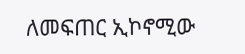ለመፍጠር ኢኮኖሚው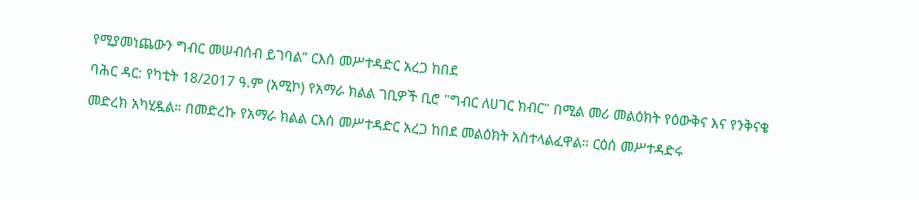የሚያመነጨውን ግብር መሠብሰብ ይገባል” ርእሰ መሥተዳድር አረጋ ከበደ
ባሕር ዳር: የካቲት 18/2017 ዓ.ም (አሚኮ) የአማራ ክልል ገቢዎች ቢሮ "ግብር ለሀገር ክብር" በሚል መሪ መልዕክት የዕውቅና እና የንቅናቄ መድረክ አካሂዷል። በመድረኩ የአማራ ክልል ርእሰ መሥተዳድር አረጋ ከበደ መልዕክት አስተላልፈዋል። ርዕሰ መሥተዳድሩ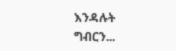እንዳሉት ግብርን...